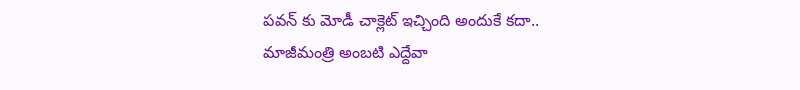పవన్ కు మోడీ చాక్లెట్ ఇచ్చింది అందుకే కదా.. మాజీమంత్రి అంబటి ఎద్దేవా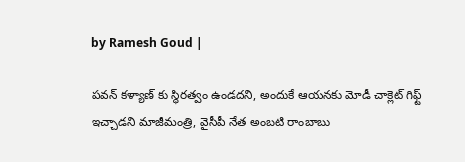by Ramesh Goud |

పవన్ కళ్యాణ్ కు స్థిరత్వం ఉండదని, అందుకే ఆయనకు మోడీ చాక్లెట్ గిఫ్ట్ ఇచ్చాడని మాజీమంత్రి, వైసీపీ నేత అంబటి రాంబాబు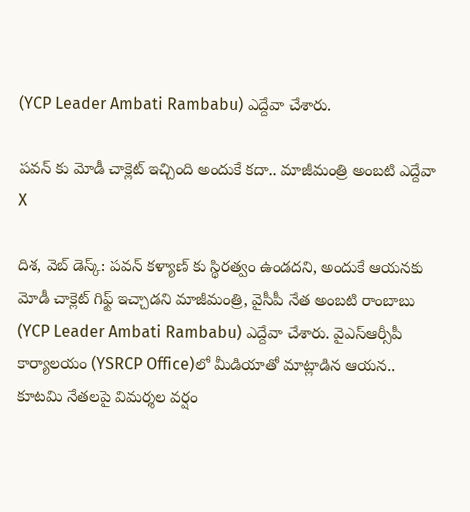(YCP Leader Ambati Rambabu) ఎద్దేవా చేశారు.

పవన్ కు మోడీ చాక్లెట్ ఇచ్చింది అందుకే కదా.. మాజీమంత్రి అంబటి ఎద్దేవా
X

దిశ, వెబ్ డెస్క్: పవన్ కళ్యాణ్ కు స్థిరత్వం ఉండదని, అందుకే ఆయనకు మోడీ చాక్లెట్ గిఫ్ట్ ఇచ్చాడని మాజీమంత్రి, వైసీపీ నేత అంబటి రాంబాబు (YCP Leader Ambati Rambabu) ఎద్దేవా చేశారు. వైఎస్ఆర్సీపీ కార్యాలయం (YSRCP Office)లో మీడియాతో మాట్లాడిన ఆయన.. కూటమి నేతలపై విమర్శల వర్షం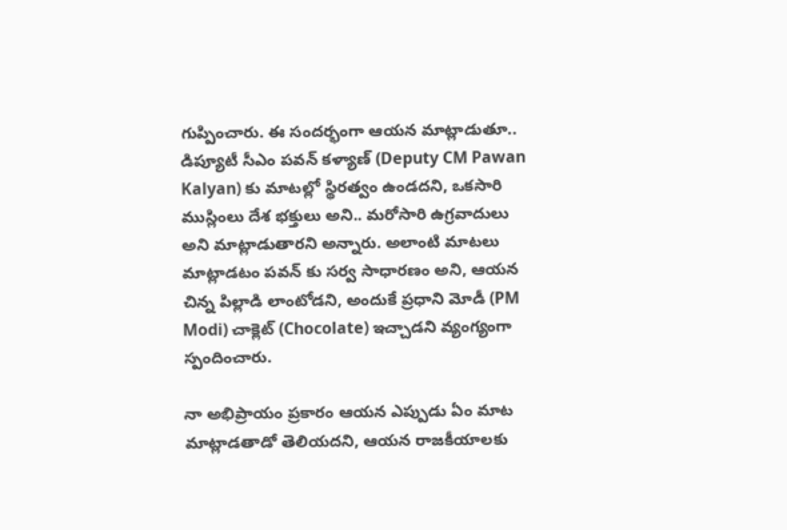గుప్పించారు. ఈ సందర్భంగా ఆయన మాట్లాడుతూ.. డిప్యూటీ సీఎం పవన్ కళ్యాణ్ (Deputy CM Pawan Kalyan) కు మాటల్లో స్థిరత్వం ఉండదని, ఒకసారి ముస్లింలు దేశ భక్తులు అని.. మరోసారి ఉగ్రవాదులు అని మాట్లాడుతారని అన్నారు. అలాంటి మాటలు మాట్లాడటం పవన్ కు సర్వ సాధారణం అని, ఆయన చిన్న పిల్లాడి లాంటోడని, అందుకే ప్రధాని మోడీ (PM Modi) చాక్లెట్ (Chocolate) ఇచ్చాడని వ్యంగ్యంగా స్పందించారు.

నా అభిప్రాయం ప్రకారం ఆయన ఎప్పుడు ఏం మాట మాట్లాడతాడో తెలియదని, ఆయన రాజకీయాలకు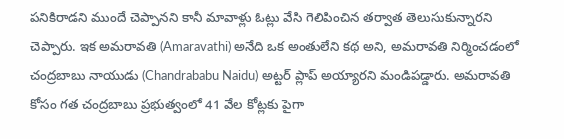పనికిరాడని ముందే చెప్పానని కానీ మావాళ్లు ఓట్లు వేసి గెలిపించిన తర్వాత తెలుసుకున్నారని చెప్పారు. ఇక అమరావతి (Amaravathi) అనేది ఒక అంతులేని కథ అని, అమరావతి నిర్మించడంలో చంద్రబాబు నాయుడు (Chandrababu Naidu) అట్టర్ ప్లాప్ అయ్యారని మండిపడ్డారు. అమరావతి కోసం గత చంద్రబాబు ప్రభుత్వంలో 41 వేల కోట్లకు పైగా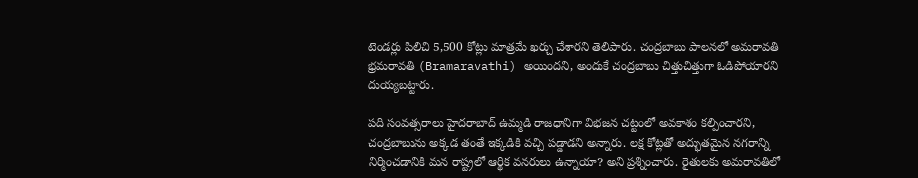టెండర్లు పిలిచి 5,500 కోట్లు మాత్రమే ఖర్చు చేశారని తెలిపారు. చంద్రబాబు పాలనలో అమరావతి భ్రమరావతి (Bramaravathi) అయిందని, అందుకే చంద్రబాబు చిత్తుచిత్తుగా ఓడిపోయారని దుయ్యబట్టారు.

పది సంవత్సరాలు హైదరాబాద్ ఉమ్మడి రాజధానిగా విభజన చట్టంలో అవకాశం కల్పించారని, చంద్రబాబును అక్కడ తంతే ఇక్కడికి వచ్చి పడ్డాడని అన్నారు. లక్ష కోట్లతో అద్భుతమైన నగరాన్ని నిర్మించడానికి మన రాష్ట్రలో ఆర్థిక వనరులు ఉన్నాయా? అని ప్రశ్నించారు. రైతులకు అమరావతిలో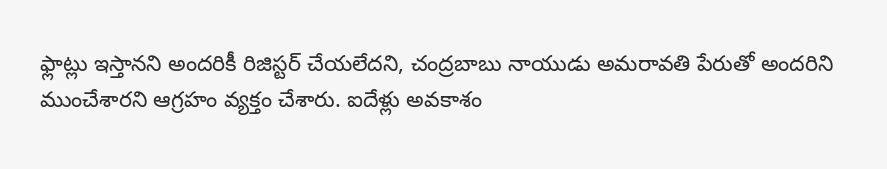ఫ్లాట్లు ఇస్తానని అందరికీ రిజిస్టర్ చేయలేదని, చంద్రబాబు నాయుడు అమరావతి పేరుతో అందరిని ముంచేశారని ఆగ్రహం వ్యక్తం చేశారు. ఐదేళ్లు అవకాశం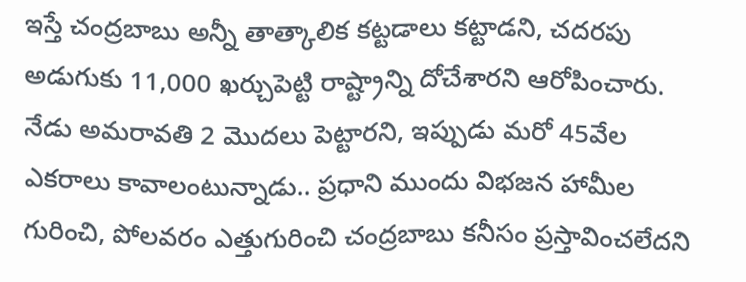ఇస్తే చంద్రబాబు అన్నీ తాత్కాలిక కట్టడాలు కట్టాడని, చదరపు అడుగుకు 11,000 ఖర్చుపెట్టి రాష్ట్రాన్ని దోచేశారని ఆరోపించారు. నేడు అమరావతి 2 మొదలు పెట్టారని, ఇప్పుడు మరో 45వేల ఎకరాలు కావాలంటున్నాడు.. ప్రధాని ముందు విభజన హామీల గురించి, పోలవరం ఎత్తుగురించి చంద్రబాబు కనీసం ప్రస్తావించలేదని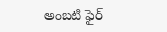అంబటి ఫైర్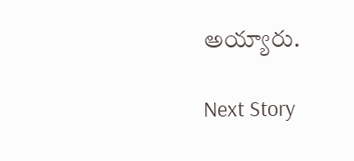అయ్యారు.

Next Story